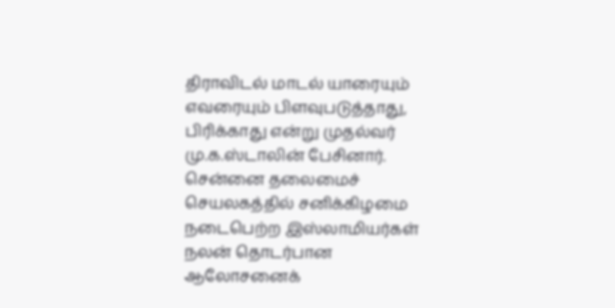திராவிடல் மாடல் யாரையும் எவரையும் பிளவுபடுத்தாது, பிரிக்காது என்று முதல்வர் மு.க.ஸ்டாலின் பேசினார். சென்னை தலைமைச் செயலகத்தில் சனிக்கிழமை நடைபெற்ற இஸ்லாமியர்கள் நலன் தொடர்பான ஆலோசனைக்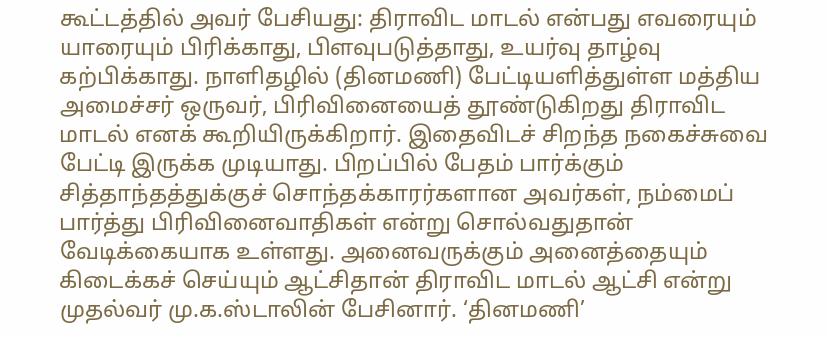கூட்டத்தில் அவர் பேசியது: திராவிட மாடல் என்பது எவரையும் யாரையும் பிரிக்காது, பிளவுபடுத்தாது, உயர்வு தாழ்வு கற்பிக்காது. நாளிதழில் (தினமணி) பேட்டியளித்துள்ள மத்திய அமைச்சர் ஒருவர், பிரிவினையைத் தூண்டுகிறது திராவிட மாடல் எனக் கூறியிருக்கிறார். இதைவிடச் சிறந்த நகைச்சுவை பேட்டி இருக்க முடியாது. பிறப்பில் பேதம் பார்க்கும் சித்தாந்தத்துக்குச் சொந்தக்காரர்களான அவர்கள், நம்மைப் பார்த்து பிரிவினைவாதிகள் என்று சொல்வதுதான் வேடிக்கையாக உள்ளது. அனைவருக்கும் அனைத்தையும் கிடைக்கச் செய்யும் ஆட்சிதான் திராவிட மாடல் ஆட்சி என்று முதல்வர் மு.க.ஸ்டாலின் பேசினார். ‘தினமணி’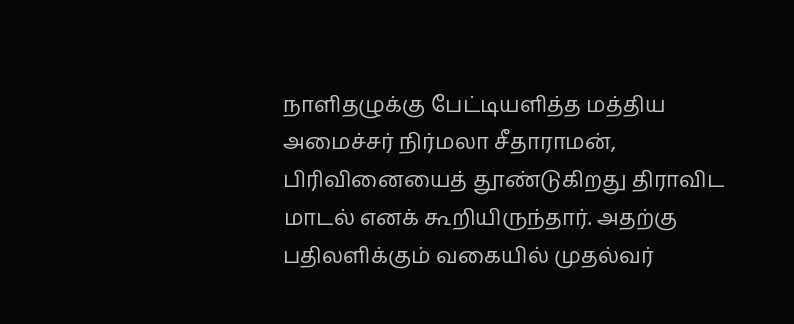நாளிதழுக்கு பேட்டியளித்த மத்திய அமைச்சர் நிர்மலா சீதாராமன், பிரிவினையைத் தூண்டுகிறது திராவிட மாடல் எனக் கூறியிருந்தார். அதற்கு பதிலளிக்கும் வகையில் முதல்வர்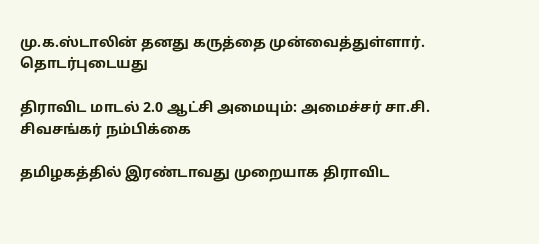மு.க.ஸ்டாலின் தனது கருத்தை முன்வைத்துள்ளார்.
தொடர்புடையது

திராவிட மாடல் 2.0 ஆட்சி அமையும்: அமைச்சர் சா.சி. சிவசங்கர் நம்பிக்கை

தமிழகத்தில் இரண்டாவது முறையாக திராவிட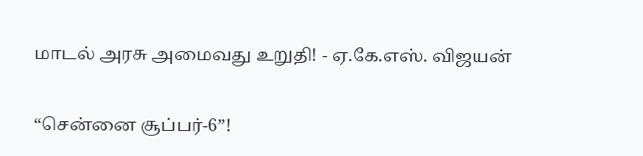மாடல் அரசு அமைவது உறுதி! - ஏ.கே.எஸ். விஜயன்

“சென்னை சூப்பர்-6”!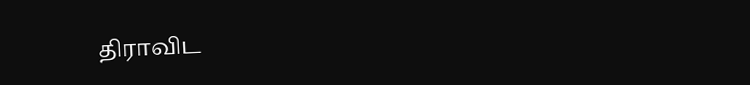திராவிட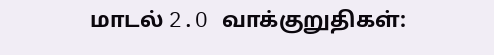மாடல் 2.O வாக்குறுதிகள்: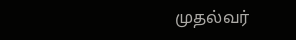முதல்வர்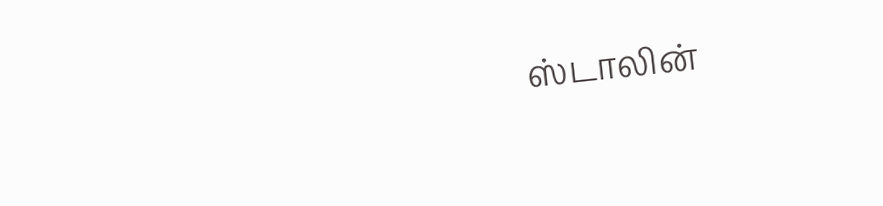ஸ்டாலின்